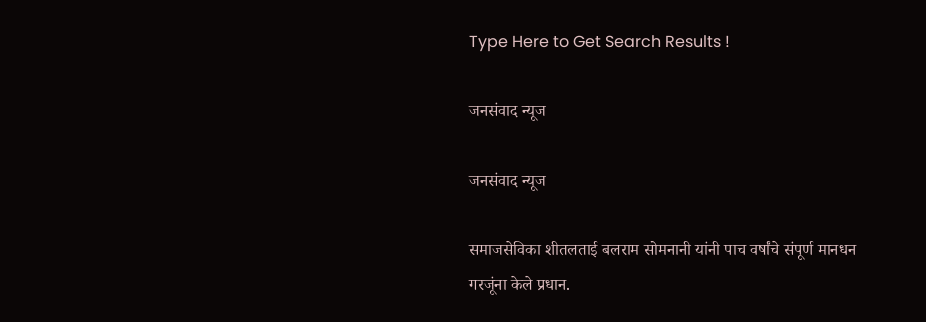Type Here to Get Search Results !

जनसंवाद न्यूज

जनसंवाद न्यूज

समाजसेविका शीतलताई बलराम सोमनानी यांनी पाच वर्षांचे संपूर्ण मानधन गरजूंना केले प्रधान.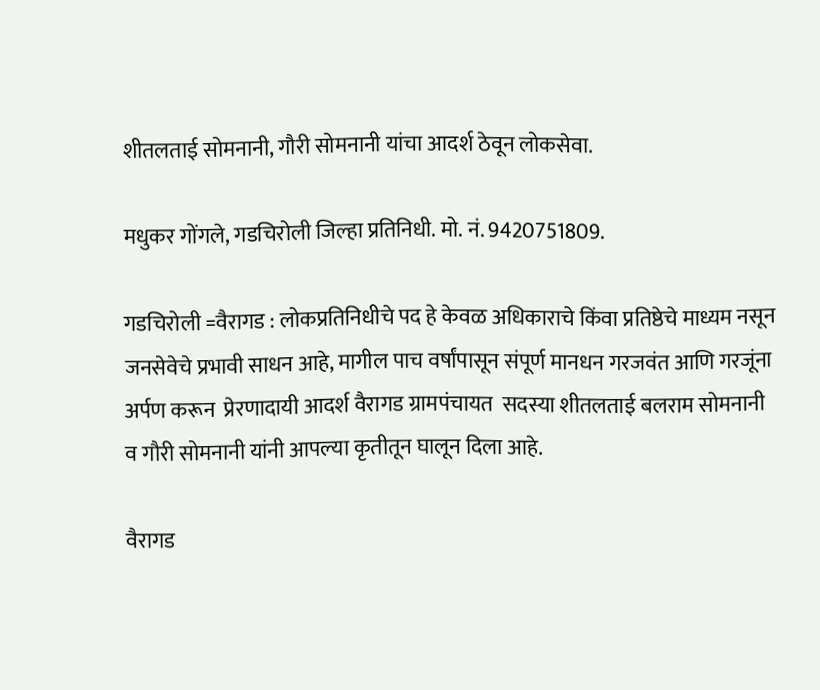शीतलताई सोमनानी, गौरी सोमनानी यांचा आदर्श ठेवून लोकसेवा.

मधुकर गोंगले, गडचिरोली जिल्हा प्रतिनिधी. मो. नं. 9420751809.

गडचिरोली =वैरागड : लोकप्रतिनिधीचे पद हे केवळ अधिकाराचे किंवा प्रतिष्ठेचे माध्यम नसून जनसेवेचे प्रभावी साधन आहे, मागील पाच वर्षांपासून संपूर्ण मानधन गरजवंत आणि गरजूंना अर्पण करून  प्रेरणादायी आदर्श वैरागड ग्रामपंचायत  सदस्या शीतलताई बलराम सोमनानी व गौरी सोमनानी यांनी आपल्या कृतीतून घालून दिला आहे.

वैरागड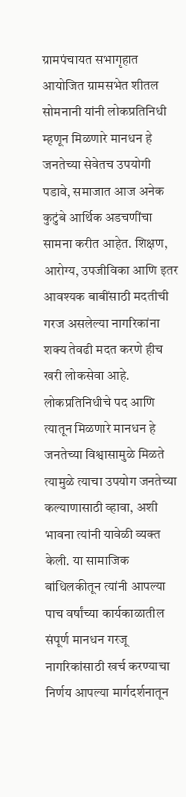ग्रामपंचायत सभागृहात आयोजित ग्रामसभेत शीतल सोमनानी यांनी लोकप्रतिनिधी म्हणून मिळणारे मानधन हे जनतेच्या सेवेतच उपयोगी पडावे, समाजात आज अनेक कुटुंबे आर्थिक अडचणींचा सामना करीत आहेत. शिक्षण, आरोग्य, उपजीविका आणि इतर आवश्यक बाबींसाठी मदतीची गरज असलेल्या नागरिकांना शक्य तेवढी मदत करणे हीच खरी लोकसेवा आहे. लोकप्रतिनिधीचे पद आणि त्यातून मिळणारे मानधन हे जनतेच्या विश्वासामुळे मिळते त्यामुळे त्याचा उपयोग जनतेच्या कल्याणासाठी व्हावा, अशी भावना त्यांनी यावेळी व्यक्त केली. या सामाजिक बांधिलकीतून त्यांनी आपल्या पाच वर्षांच्या कार्यकाळातील संपूर्ण मानधन गरजू नागरिकांसाठी खर्च करण्याचा निर्णय आपल्या मार्गदर्शनातून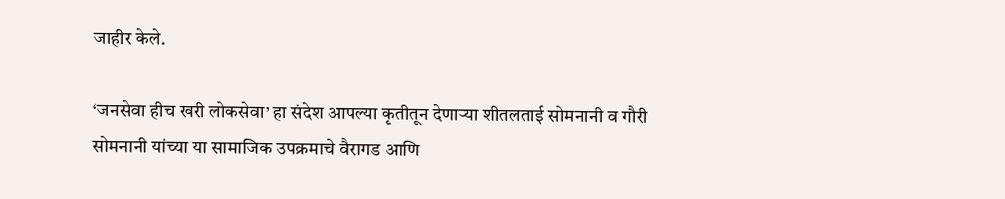जाहीर केले.

‘जनसेवा हीच खरी लोकसेवा’ हा संदेश आपल्या कृतीतून देणाऱ्या शीतलताई सोमनानी व गौरी सोमनानी यांच्या या सामाजिक उपक्रमाचे वैरागड आणि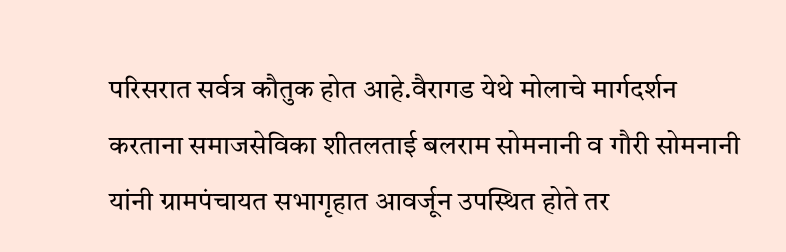परिसरात सर्वत्र कौतुक होत आहे.वैरागड येथे मोलाचे मार्गदर्शन करताना समाजसेविका शीतलताई बलराम सोमनानी व गौरी सोमनानी यांनी ग्रामपंचायत सभागृहात आवर्जून उपस्थित होते तर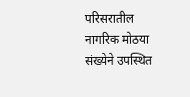परिसरातील नागरिक मोठया संख्येने उपस्थित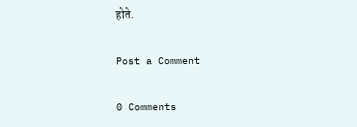होते.

Post a Comment

0 Comments